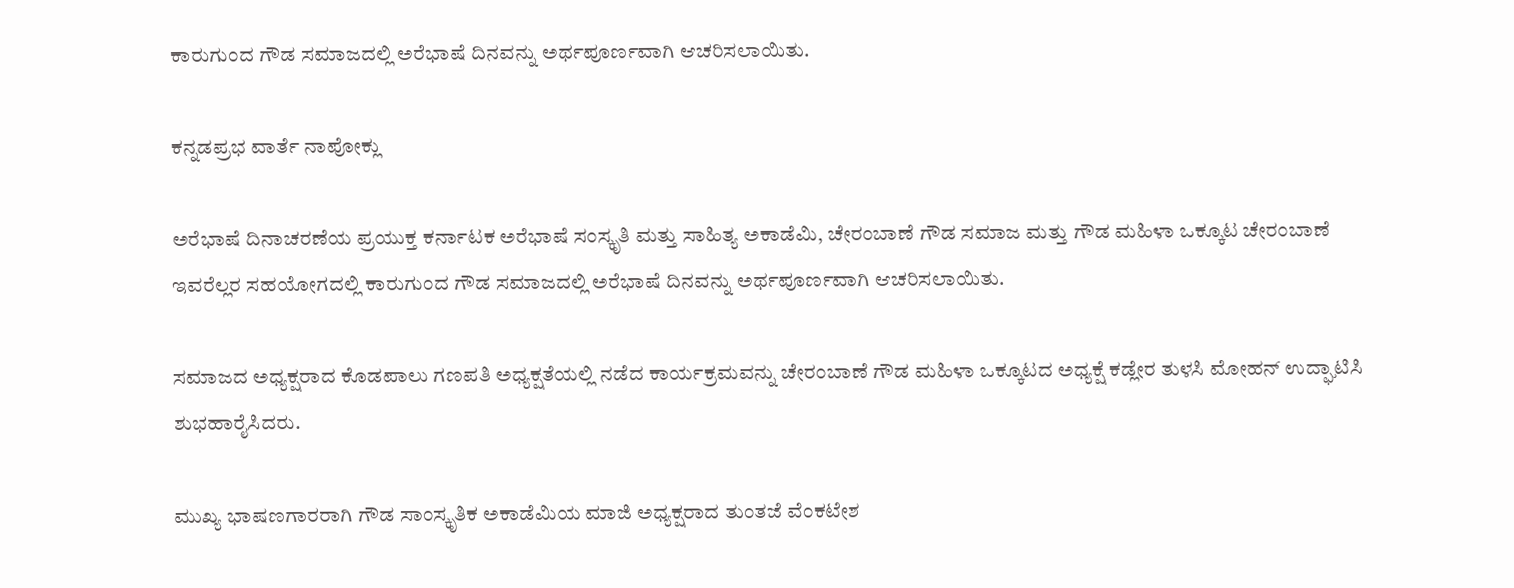ಕಾರುಗುಂದ ಗೌಡ ಸಮಾಜದಲ್ಲಿ ಅರೆಭಾಷೆ ದಿನವನ್ನು ಅರ್ಥಪೂರ್ಣವಾಗಿ ಆಚರಿಸಲಾಯಿತು.

ಕನ್ನಡಪ್ರಭ ವಾರ್ತೆ ನಾಪೋಕ್ಲು

ಅರೆಭಾಷೆ ದಿನಾಚರಣೆಯ ಪ್ರಯುಕ್ತ ಕರ್ನಾಟಕ ಅರೆಭಾಷೆ ಸಂಸ್ಕೃತಿ ಮತ್ತು ಸಾಹಿತ್ಯ ಅಕಾಡೆಮಿ, ಚೇರಂಬಾಣೆ ಗೌಡ ಸಮಾಜ ಮತ್ತು ಗೌಡ ಮಹಿಳಾ ಒಕ್ಕೂಟ ಚೇರಂಬಾಣೆ ಇವರೆಲ್ಲರ ಸಹಯೋಗದಲ್ಲಿ ಕಾರುಗುಂದ ಗೌಡ ಸಮಾಜದಲ್ಲಿ ಅರೆಭಾಷೆ ದಿನವನ್ನು ಅರ್ಥಪೂರ್ಣವಾಗಿ ಆಚರಿಸಲಾಯಿತು.

ಸಮಾಜದ ಅಧ್ಯಕ್ಷರಾದ ಕೊಡಪಾಲು ಗಣಪತಿ ಅಧ್ಯಕ್ಷತೆಯಲ್ಲಿ ನಡೆದ ಕಾರ್ಯಕ್ರಮವನ್ನು ಚೇರಂಬಾಣೆ ಗೌಡ ಮಹಿಳಾ ಒಕ್ಕೂಟದ ಅಧ್ಯಕ್ಷೆ ಕಡ್ಲೇರ ತುಳಸಿ ಮೋಹನ್ ಉದ್ಘಾಟಿಸಿ ಶುಭಹಾರೈಸಿದರು.

ಮುಖ್ಯ ಭಾಷಣಗಾರರಾಗಿ ಗೌಡ ಸಾಂಸ್ಕೃತಿಕ ಅಕಾಡೆಮಿಯ ಮಾಜಿ ಅಧ್ಯಕ್ಷರಾದ ತುಂತಜೆ ವೆಂಕಟೇಶ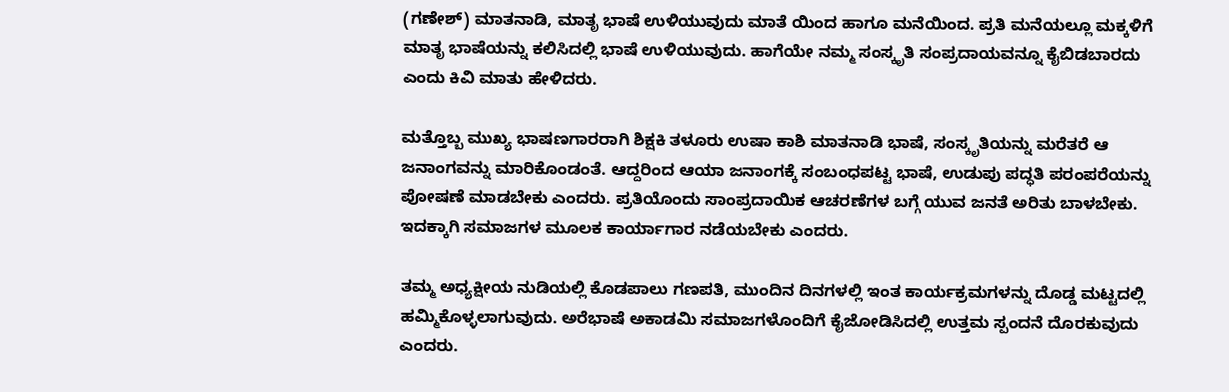(ಗಣೇಶ್) ಮಾತನಾಡಿ, ಮಾತೃ ಭಾಷೆ ಉಳಿಯುವುದು ಮಾತೆ ಯಿಂದ ಹಾಗೂ ಮನೆಯಿಂದ. ಪ್ರತಿ ಮನೆಯಲ್ಲೂ ಮಕ್ಕಳಿಗೆ ಮಾತೃ ಭಾಷೆಯನ್ನು ಕಲಿಸಿದಲ್ಲಿ ಭಾಷೆ ಉಳಿಯುವುದು. ಹಾಗೆಯೇ ನಮ್ಮ ಸಂಸ್ಕೃತಿ ಸಂಪ್ರದಾಯವನ್ನೂ ಕೈಬಿಡಬಾರದು ಎಂದು ಕಿವಿ ಮಾತು ಹೇಳಿದರು.

ಮತ್ತೊಬ್ಬ ಮುಖ್ಯ ಭಾಷಣಗಾರರಾಗಿ ಶಿಕ್ಷಕಿ ತಳೂರು ಉಷಾ ಕಾಶಿ ಮಾತನಾಡಿ ಭಾಷೆ, ಸಂಸ್ಕೃತಿಯನ್ನು ಮರೆತರೆ ಆ ಜನಾಂಗವನ್ನು ಮಾರಿಕೊಂಡಂತೆ. ಆದ್ದರಿಂದ ಆಯಾ ಜನಾಂಗಕ್ಕೆ ಸಂಬಂಧಪಟ್ಟ ಭಾಷೆ, ಉಡುಪು ಪದ್ಧತಿ ಪರಂಪರೆಯನ್ನು ಪೋಷಣೆ ಮಾಡಬೇಕು ಎಂದರು. ಪ್ರತಿಯೊಂದು ಸಾಂಪ್ರದಾಯಿಕ ಆಚರಣೆಗಳ ಬಗ್ಗೆ ಯುವ ಜನತೆ ಅರಿತು ಬಾಳಬೇಕು. ಇದಕ್ಕಾಗಿ ಸಮಾಜಗಳ ಮೂಲಕ ಕಾರ್ಯಾಗಾರ ನಡೆಯಬೇಕು ಎಂದರು.

ತಮ್ಮ ಅಧ್ಯಕ್ಷೀಯ ನುಡಿಯಲ್ಲಿ ಕೊಡಪಾಲು ಗಣಪತಿ, ಮುಂದಿನ ದಿನಗಳಲ್ಲಿ ಇಂತ ಕಾರ್ಯಕ್ರಮಗಳನ್ನು ದೊಡ್ಡ ಮಟ್ಟದಲ್ಲಿ ಹಮ್ಮಿಕೊಳ್ಳಲಾಗುವುದು. ಅರೆಭಾಷೆ ಅಕಾಡಮಿ ಸಮಾಜಗಳೊಂದಿಗೆ ಕೈಜೋಡಿಸಿದಲ್ಲಿ ಉತ್ತಮ ಸ್ಪಂದನೆ ದೊರಕುವುದು ಎಂದರು.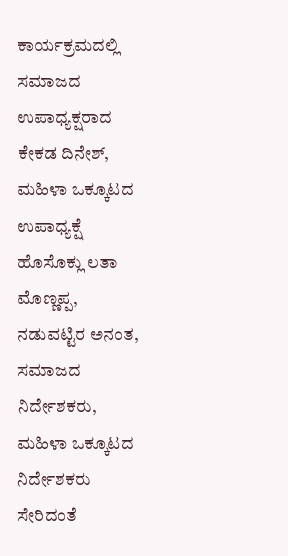ಕಾರ್ಯಕ್ರಮದಲ್ಲಿ ಸಮಾಜದ ಉಪಾಧ್ಯಕ್ಷರಾದ ಕೇಕಡ ದಿನೇಶ್, ಮಹಿಳಾ ಒಕ್ಕೂಟದ ಉಪಾಧ್ಯಕ್ಷೆ ಹೊಸೊಕ್ಲು ಲತಾ ಮೊಣ್ಣಪ್ಪ, ನಡುವಟ್ಟಿರ ಅನಂತ, ಸಮಾಜದ ನಿರ್ದೇಶಕರು, ಮಹಿಳಾ ಒಕ್ಕೂಟದ ನಿರ್ದೇಶಕರು ಸೇರಿದಂತೆ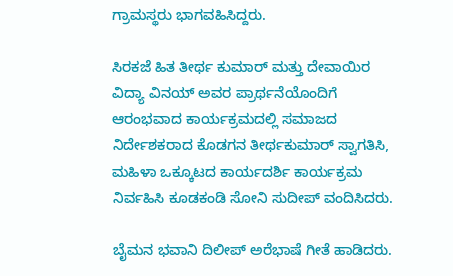ಗ್ರಾಮಸ್ಥರು ಭಾಗವಹಿಸಿದ್ದರು.

ಸಿರಕಜೆ ಹಿತ ತೀರ್ಥ ಕುಮಾರ್ ಮತ್ತು ದೇವಾಯಿರ ವಿದ್ಯಾ ವಿನಯ್ ಅವರ ಪ್ರಾರ್ಥನೆಯೊಂದಿಗೆ ಆರಂಭವಾದ ಕಾರ್ಯಕ್ರಮದಲ್ಲಿ ಸಮಾಜದ ನಿರ್ದೇಶಕರಾದ ಕೊಡಗನ ತೀರ್ಥಕುಮಾರ್ ಸ್ವಾಗತಿಸಿ, ಮಹಿಳಾ ಒಕ್ಕೂಟದ ಕಾರ್ಯದರ್ಶಿ ಕಾರ್ಯಕ್ರಮ ನಿರ್ವಹಿಸಿ ಕೂಡಕಂಡಿ ಸೋನಿ ಸುದೀಪ್ ವಂದಿಸಿದರು.

ಬೈಮನ ಭವಾನಿ ದಿಲೀಪ್ ಅರೆಭಾಷೆ ಗೀತೆ ಹಾಡಿದರು.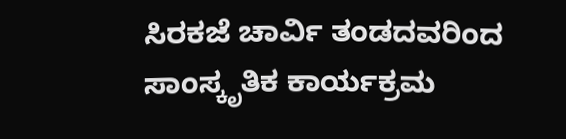ಸಿರಕಜೆ ಚಾರ್ವಿ ತಂಡದವರಿಂದ ಸಾಂಸ್ಕೃತಿಕ ಕಾರ್ಯಕ್ರಮ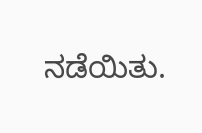ನಡೆಯಿತು.